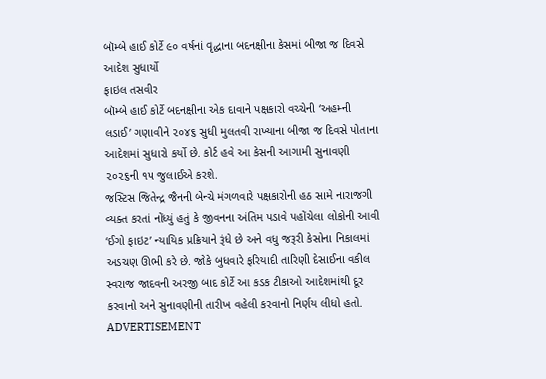બૉમ્બે હાઈ કોર્ટે ૯૦ વર્ષનાં વૃદ્ધાના બદનક્ષીના કેસમાં બીજા જ દિવસે આદેશ સુધાર્યો
ફાઇલ તસવીર
બૉમ્બે હાઈ કોર્ટે બદનક્ષીના એક દાવાને પક્ષકારો વચ્ચેની ‘અહમ્ની લડાઈ’ ગણાવીને ૨૦૪૬ સુધી મુલતવી રાખ્યાના બીજા જ દિવસે પોતાના આદેશમાં સુધારો કર્યો છે. કોર્ટ હવે આ કેસની આગામી સુનાવણી ૨૦૨૬ની ૧૫ જુલાઈએ કરશે.
જસ્ટિસ જિતેન્દ્ર જૈનની બેન્ચે મંગળવારે પક્ષકારોની હઠ સામે નારાજગી વ્યક્ત કરતાં નોંધ્યું હતું કે જીવનના અંતિમ પડાવે પહોંચેલા લોકોની આવી ‘ઈગો ફાઇટ’ ન્યાયિક પ્રક્રિયાને રૂંધે છે અને વધુ જરૂરી કેસોના નિકાલમાં અડચણ ઊભી કરે છે. જોકે બુધવારે ફરિયાદી તારિણી દેસાઈના વકીલ સ્વરાજ જાદવની અરજી બાદ કોર્ટે આ કડક ટીકાઓ આદેશમાંથી દૂર કરવાનો અને સુનાવણીની તારીખ વહેલી કરવાનો નિર્ણય લીધો હતો.
ADVERTISEMENT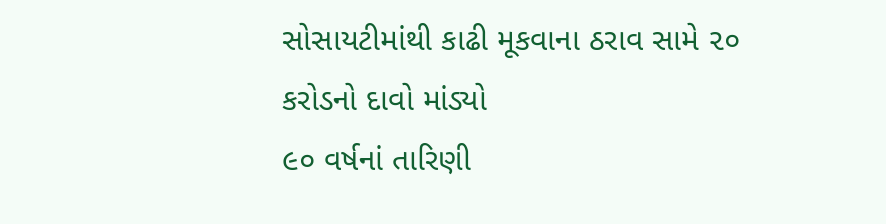સોસાયટીમાંથી કાઢી મૂકવાના ઠરાવ સામે ૨૦ કરોડનો દાવો માંડ્યો
૯૦ વર્ષનાં તારિણી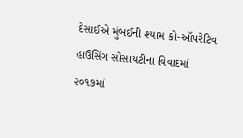દેસાઈએ મુંબઈની શ્યામ કો-ઑપરેટિવ હાઉસિંગ સોસાયટીના વિવાદમાં ૨૦૧૭માં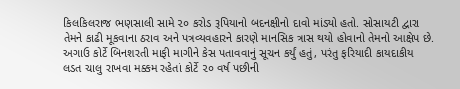કિલકિલરાજ ભણસાલી સામે ૨૦ કરોડ રૂપિયાનો બદનક્ષીનો દાવો માંડ્યો હતો. સોસાયટી દ્વારા તેમને કાઢી મૂકવાના ઠરાવ અને પત્રવ્યવહારને કારણે માનસિક ત્રાસ થયો હોવાનો તેમનો આક્ષેપ છે. અગાઉ કોર્ટે બિનશરતી માફી માગીને કેસ પતાવવાનું સૂચન કર્યું હતું, પરંતુ ફરિયાદી કાયદાકીય લડત ચાલુ રાખવા મક્કમ રહેતાં કોર્ટે ૨૦ વર્ષ પછીની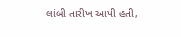લાંબી તારીખ આપી હતી,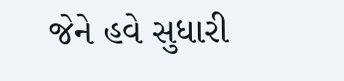જેને હવે સુધારી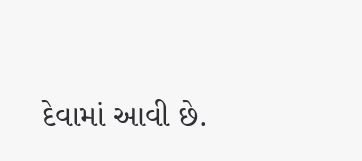દેવામાં આવી છે.